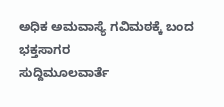ಅಧಿಕ ಅಮವಾಸ್ಯೆ ಗವಿಮಠಕ್ಕೆ ಬಂದ ಭಕ್ತಸಾಗರ
ಸುದ್ದಿಮೂಲವಾರ್ತೆ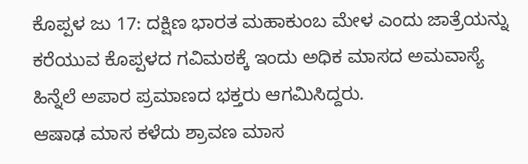ಕೊಪ್ಪಳ ಜು 17: ದಕ್ಷಿಣ ಭಾರತ ಮಹಾಕುಂಬ ಮೇಳ ಎಂದು ಜಾತ್ರೆಯನ್ನು ಕರೆಯುವ ಕೊಪ್ಪಳದ ಗವಿಮಠಕ್ಕೆ ಇಂದು ಅಧಿಕ ಮಾಸದ ಅಮವಾಸ್ಯೆ ಹಿನ್ನೆಲೆ ಅಪಾರ ಪ್ರಮಾಣದ ಭಕ್ತರು ಆಗಮಿಸಿದ್ದರು.
ಆಷಾಢ ಮಾಸ ಕಳೆದು ಶ್ರಾವಣ ಮಾಸ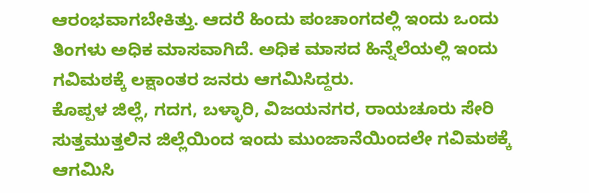ಆರಂಭವಾಗಬೇಕಿತ್ತು. ಆದರೆ ಹಿಂದು ಪಂಚಾಂಗದಲ್ಲಿ ಇಂದು ಒಂದು ತಿಂಗಳು ಅಧಿಕ ಮಾಸವಾಗಿದೆ. ಅಧಿಕ ಮಾಸದ ಹಿನ್ನೆಲೆಯಲ್ಲಿ ಇಂದು ಗವಿಮಠಕ್ಕೆ ಲಕ್ಷಾಂತರ ಜನರು ಆಗಮಿಸಿದ್ದರು.
ಕೊಪ್ಪಳ ಜಿಲ್ಲೆ, ಗದಗ, ಬಳ್ಳಾರಿ, ವಿಜಯನಗರ, ರಾಯಚೂರು ಸೇರಿ ಸುತ್ತಮುತ್ತಲಿನ ಜಿಲ್ಲೆಯಿಂದ ಇಂದು ಮುಂಜಾನೆಯಿಂದಲೇ ಗವಿಮಠಕ್ಕೆ ಆಗಮಿಸಿ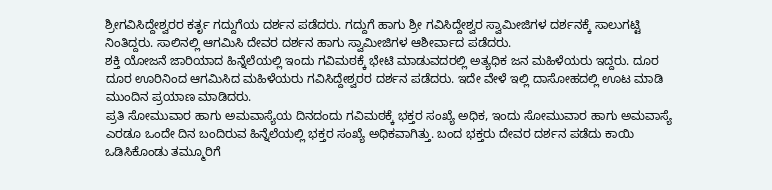ಶ್ರೀಗವಿಸಿದ್ದೇಶ್ವರರ ಕರ್ತೃ ಗದ್ದುಗೆಯ ದರ್ಶನ ಪಡೆದರು. ಗದ್ದುಗೆ ಹಾಗು ಶ್ರೀ ಗವಿಸಿದ್ದೇಶ್ವರ ಸ್ವಾಮೀಜಿಗಳ ದರ್ಶನಕ್ಕೆ ಸಾಲುಗಟ್ಟಿ ನಿಂತಿದ್ದರು. ಸಾಲಿನಲ್ಲಿ ಆಗಮಿಸಿ ದೇವರ ದರ್ಶನ ಹಾಗು ಸ್ವಾಮೀಜಿಗಳ ಆಶೀರ್ವಾದ ಪಡೆದರು.
ಶಕ್ತಿ ಯೋಜನೆ ಜಾರಿಯಾದ ಹಿನ್ನೆಲೆಯಲ್ಲಿ ಇಂದು ಗವಿಮಠಕ್ಕೆ ಭೇಟಿ ಮಾಡುವದರಲ್ಲಿ ಅತ್ಯಧಿಕ ಜನ ಮಹಿಳೆಯರು ಇದ್ದರು. ದೂರ ದೂರ ಊರಿನಿಂದ ಆಗಮಿಸಿದ ಮಹಿಳೆಯರು ಗವಿಸಿದ್ದೇಶ್ವರರ ದರ್ಶನ ಪಡೆದರು. ಇದೇ ವೇಳೆ ಇಲ್ಲಿ ದಾಸೋಹದಲ್ಲಿ ಊಟ ಮಾಡಿ ಮುಂದಿನ ಪ್ರಯಾಣ ಮಾಡಿದರು.
ಪ್ರತಿ ಸೋಮುವಾರ ಹಾಗು ಅಮವಾಸ್ಯೆಯ ದಿನದಂದು ಗವಿಮಠಕ್ಕೆ ಭಕ್ತರ ಸಂಖ್ಯೆ ಅಧಿಕ, ಇಂದು ಸೋಮುವಾರ ಹಾಗು ಅಮವಾಸ್ಯೆ ಎರಡೂ ಒಂದೇ ದಿನ ಬಂದಿರುವ ಹಿನ್ನೆಲೆಯಲ್ಲಿ ಭಕ್ತರ ಸಂಖ್ಯೆ ಅಧಿಕವಾಗಿತ್ತು. ಬಂದ ಭಕ್ತರು ದೇವರ ದರ್ಶನ ಪಡೆದು ಕಾಯಿ ಒಡಿಸಿಕೊಂಡು ತಮ್ಮೂರಿಗೆ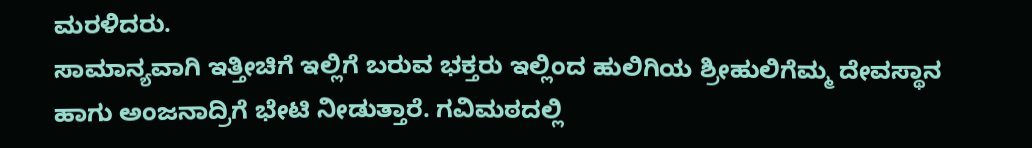ಮರಳಿದರು.
ಸಾಮಾನ್ಯವಾಗಿ ಇತ್ತೀಚಿಗೆ ಇಲ್ಲಿಗೆ ಬರುವ ಭಕ್ತರು ಇಲ್ಲಿಂದ ಹುಲಿಗಿಯ ಶ್ರೀಹುಲಿಗೆಮ್ಮ ದೇವಸ್ಥಾನ ಹಾಗು ಅಂಜನಾದ್ರಿಗೆ ಭೇಟಿ ನೀಡುತ್ತಾರೆ. ಗವಿಮಠದಲ್ಲಿ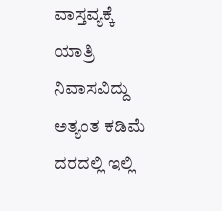ವಾಸ್ತವ್ಯಕ್ಕೆ ಯಾತ್ರಿ ನಿವಾಸವಿದ್ದು ಅತ್ಯಂತ ಕಡಿಮೆ ದರದಲ್ಲಿ ಇಲ್ಲಿ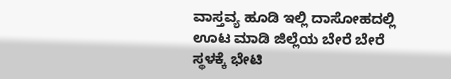ವಾಸ್ತವ್ಯ ಹೂಡಿ ಇಲ್ಲಿ ದಾಸೋಹದಲ್ಲಿ ಊಟ ಮಾಡಿ ಜಿಲ್ಲೆಯ ಬೇರೆ ಬೇರೆ ಸ್ಥಳಕ್ಕೆ ಭೇಟಿ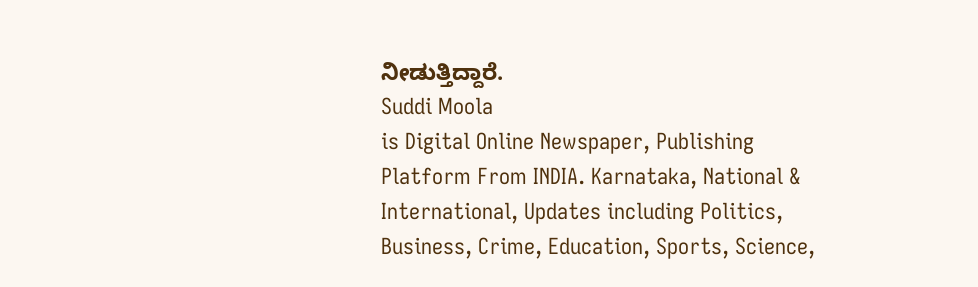ನೀಡುತ್ತಿದ್ದಾರೆ.
Suddi Moola
is Digital Online Newspaper, Publishing Platform From INDIA. Karnataka, National & International, Updates including Politics, Business, Crime, Education, Sports, Science,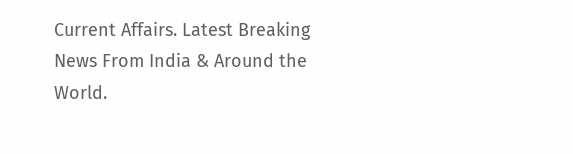Current Affairs. Latest Breaking News From India & Around the World.